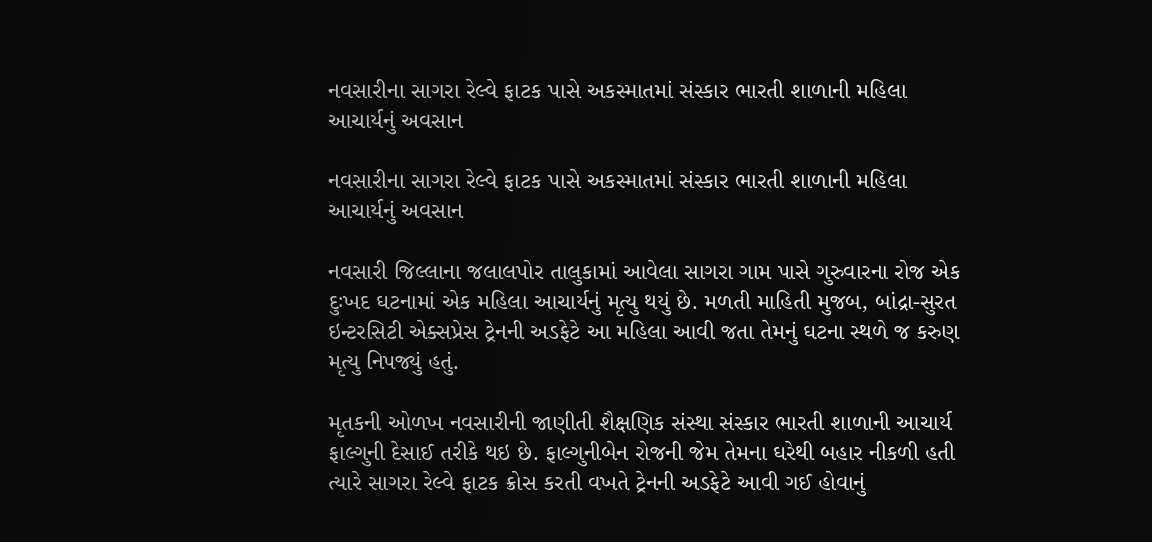નવસારીના સાગરા રેલ્વે ફાટક પાસે અકસ્માતમાં સંસ્કાર ભારતી શાળાની મહિલા આચાર્યનું અવસાન

નવસારીના સાગરા રેલ્વે ફાટક પાસે અકસ્માતમાં સંસ્કાર ભારતી શાળાની મહિલા આચાર્યનું અવસાન

નવસારી જિલ્લાના જલાલપોર તાલુકામાં આવેલા સાગરા ગામ પાસે ગુરુવારના રોજ એક દુઃખદ ઘટનામાં એક મહિલા આચાર્યનું મૃત્યુ થયું છે. મળતી માહિતી મુજબ, બાંદ્રા-સુરત ઇન્ટરસિટી એક્સપ્રેસ ટ્રેનની અડફેટે આ મહિલા આવી જતા તેમનું ઘટના સ્થળે જ કરુણ મૃત્યુ નિપજ્યું હતું.

મૃતકની ઓળખ નવસારીની જાણીતી શૈક્ષણિક સંસ્થા સંસ્કાર ભારતી શાળાની આચાર્ય ફાલ્ગુની દેસાઈ તરીકે થઇ છે. ફાલ્ગુનીબેન રોજની જેમ તેમના ઘરેથી બહાર નીકળી હતી ત્યારે સાગરા રેલ્વે ફાટક ક્રોસ કરતી વખતે ટ્રેનની અડફેટે આવી ગઈ હોવાનું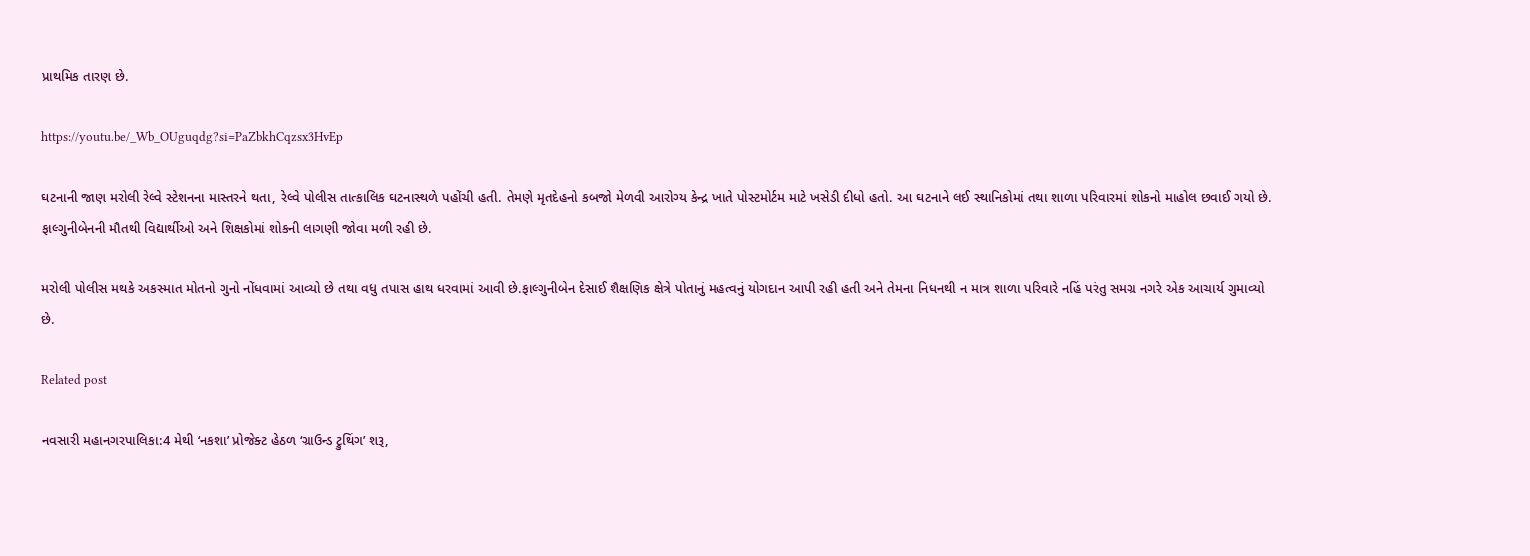પ્રાથમિક તારણ છે.

https://youtu.be/_Wb_OUguqdg?si=PaZbkhCqzsx3HvEp

ઘટનાની જાણ મરોલી રેલ્વે સ્ટેશનના માસ્તરને થતા, રેલ્વે પોલીસ તાત્કાલિક ઘટનાસ્થળે પહોંચી હતી. તેમણે મૃતદેહનો કબજો મેળવી આરોગ્ય કેન્દ્ર ખાતે પોસ્ટમોર્ટમ માટે ખસેડી દીધો હતો. આ ઘટનાને લઈ સ્થાનિકોમાં તથા શાળા પરિવારમાં શોકનો માહોલ છવાઈ ગયો છે. ફાલ્ગુનીબેનની મૌતથી વિદ્યાર્થીઓ અને શિક્ષકોમાં શોકની લાગણી જોવા મળી રહી છે.

મરોલી પોલીસ મથકે અકસ્માત મોતનો ગુનો નોંધવામાં આવ્યો છે તથા વધુ તપાસ હાથ ધરવામાં આવી છે.ફાલ્ગુનીબેન દેસાઈ શૈક્ષણિક ક્ષેત્રે પોતાનું મહત્વનું યોગદાન આપી રહી હતી અને તેમના નિધનથી ન માત્ર શાળા પરિવારે નહિં પરંતુ સમગ્ર નગરે એક આચાર્ય ગુમાવ્યો છે.

Related post

નવસારી મહાનગરપાલિકા:4 મેથી ‘નકશા’ પ્રોજેક્ટ હેઠળ ‘ગ્રાઉન્ડ ટ્રુથિંગ’ શરૂ,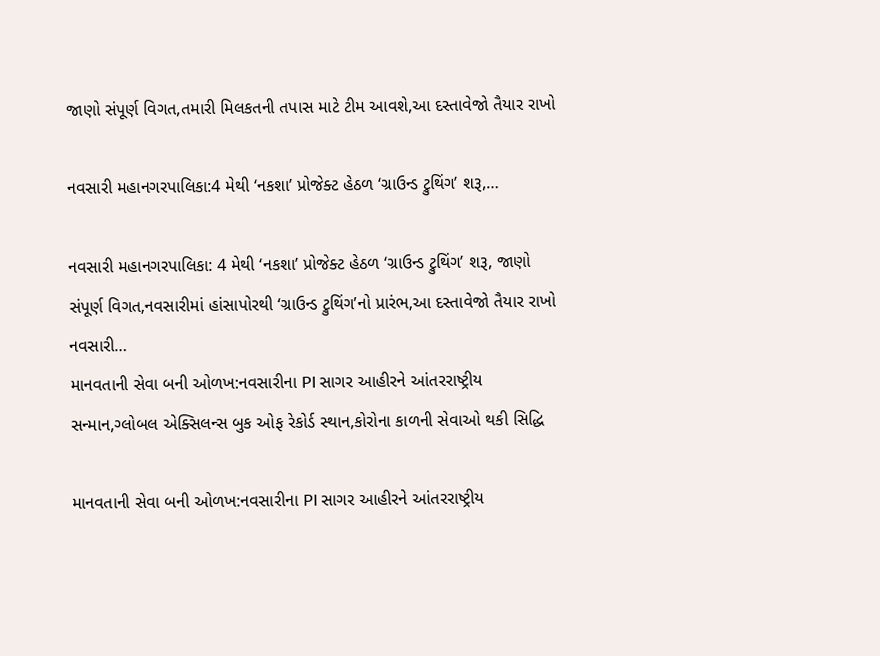જાણો સંપૂર્ણ વિગત,તમારી મિલકતની તપાસ માટે ટીમ આવશે,આ દસ્તાવેજો તૈયાર રાખો

નવસારી મહાનગરપાલિકા:4 મેથી ‘નકશા’ પ્રોજેક્ટ હેઠળ ‘ગ્રાઉન્ડ ટ્રુથિંગ’ શરૂ,…

નવસારી મહાનગરપાલિકા: 4 મેથી ‘નકશા’ પ્રોજેક્ટ હેઠળ ‘ગ્રાઉન્ડ ટ્રુથિંગ’ શરૂ, જાણો સંપૂર્ણ વિગત,નવસારીમાં હાંસાપોરથી ‘ગ્રાઉન્ડ ટ્રુથિંગ’નો પ્રારંભ,આ દસ્તાવેજો તૈયાર રાખો નવસારી…
માનવતાની સેવા બની ઓળખ:નવસારીના PI સાગર આહીરને આંતરરાષ્ટ્રીય સન્માન,ગ્લોબલ એક્સિલન્સ બુક ઓફ રેકોર્ડ સ્થાન,કોરોના કાળની સેવાઓ થકી સિદ્ધિ

માનવતાની સેવા બની ઓળખ:નવસારીના PI સાગર આહીરને આંતરરાષ્ટ્રીય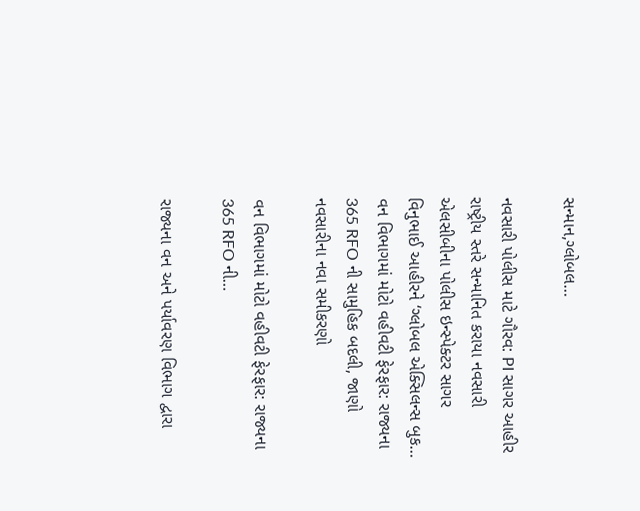સન્માન,ગ્લોબલ…

નવસારી પોલીસ માટે ગૌરવ: PI સાગર આહીર રાષ્ટ્રીય સ્તરે સન્માનિત કરાયા નવસારી એલસીબીના પોલીસ ઇન્સ્પેક્ટર સાગર વિનુભાઈ આહીરને ‘ગ્લોબલ એક્સિલન્સ બુક…
વન વિભાગમાં મોટો વહીવટી ફેરફાર: રાજ્યના 365 RFO ની સામુહિક બદલી, જાણો નવસારીના નવા સમીકરણો

વન વિભાગમાં મોટો વહીવટી ફેરફાર: રાજ્યના 365 RFO ની…

રાજ્યના વન અને પર્યાવરણ વિભાગ દ્વારા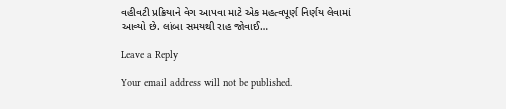વહીવટી પ્રક્રિયાને વેગ આપવા માટે એક મહત્વપૂર્ણ નિર્ણય લેવામાં આવ્યો છે. લાંબા સમયથી રાહ જોવાઈ…

Leave a Reply

Your email address will not be published.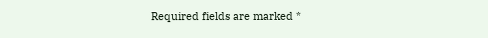Required fields are marked *